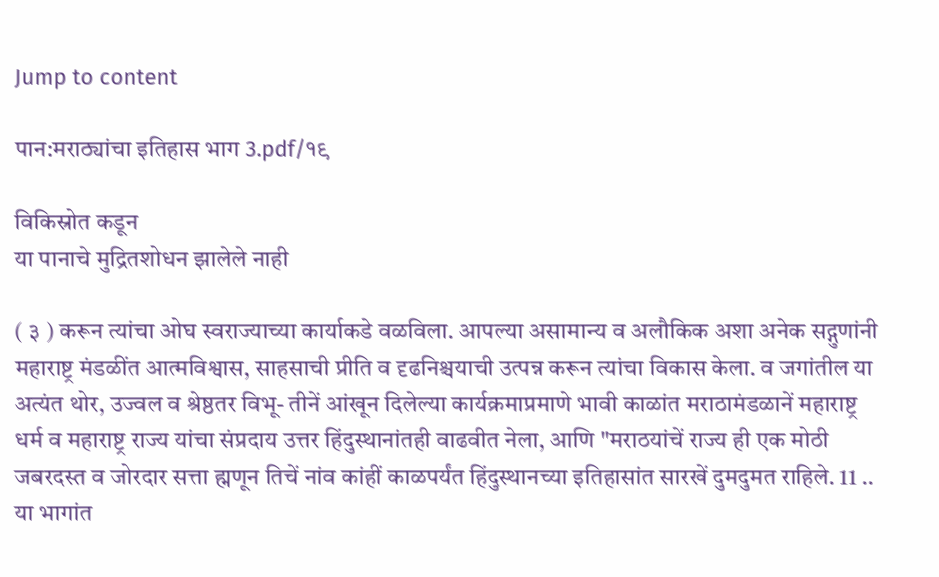Jump to content

पान:मराठ्यांचा इतिहास भाग 3.pdf/१९

विकिस्रोत कडून
या पानाचे मुद्रितशोधन झालेले नाही

( ३ ) करून त्यांचा ओघ स्वराज्याच्या कार्याकडे वळविला. आपल्या असामान्य व अलौकिक अशा अनेक सद्गुणांनी महाराष्ट्र मंडळींत आत्मविश्वास, साहसाची प्रीति व दृढनिश्चयाची उत्पन्न करून त्यांचा विकास केला. व जगांतील या अत्यंत थोर, उज्वल व श्रेष्ठतर विभू- तीनें आंखून दिलेल्या कार्यक्रमाप्रमाणे भावी काळांत मराठामंडळानें महाराष्ट्र धर्म व महाराष्ट्र राज्य यांचा संप्रदाय उत्तर हिंदुस्थानांतही वाढवीत नेला, आणि "मराठयांचें राज्य ही एक मोठी जबरदस्त व जोरदार सत्ता ह्मणून तिचें नांव कांहीं काळपर्यंत हिंदुस्थानच्या इतिहासांत सारखें दुमदुमत राहिले. 11 .. या भागांत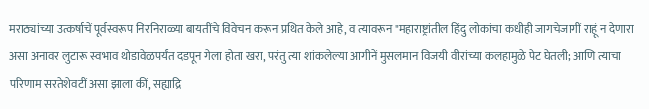मराठ्यांच्या उत्कर्षाचें पूर्वस्वरूप निरनिराळ्या बायतींचे विवेचन करून प्रथित केले आहे, व त्यावरून "महाराष्ट्रांतील हिंदु लोकांचा कधीही जागचेजागीं राहूं न देणारा असा अनावर लुटारू स्वभाव थोडावेळपर्यंत दडपून गेला होता खरा, परंतु त्या शांकलेल्या आगीनें मुसलमान विजयी वीरांच्या कलहामुळे पेट घेतली; आणि त्याचा परिणाम सरतेशेवटीं असा झाला कीं, सह्याद्रि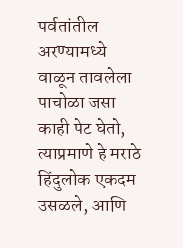पर्वतांतील अरण्यामध्ये वाळून तावलेला पाचोळा जसा काही पेट घेतो, त्याप्रमाणे हे मराठे हिंदुलोक एकदम उसळले, आणि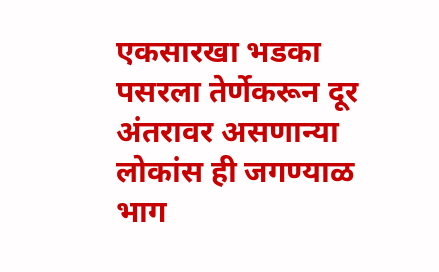एकसारखा भडका पसरला तेर्णेकरून दूर अंतरावर असणान्या लोकांस ही जगण्याळ भाग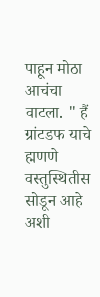पाहून मोठा आचंचा वाटला. " हैं ग्रांटडफ याचे ह्मणणे वस्तुस्थितीस सोडून आहे अशी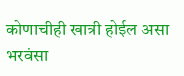कोणाचीही खात्री होईल असा भरवंसा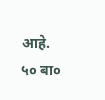आहे. ५० बा०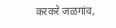करकरे जळगांव,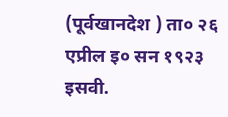(पूर्वखानदेश ) ता० २६ एप्रील इ० सन १९२३ इसवी.